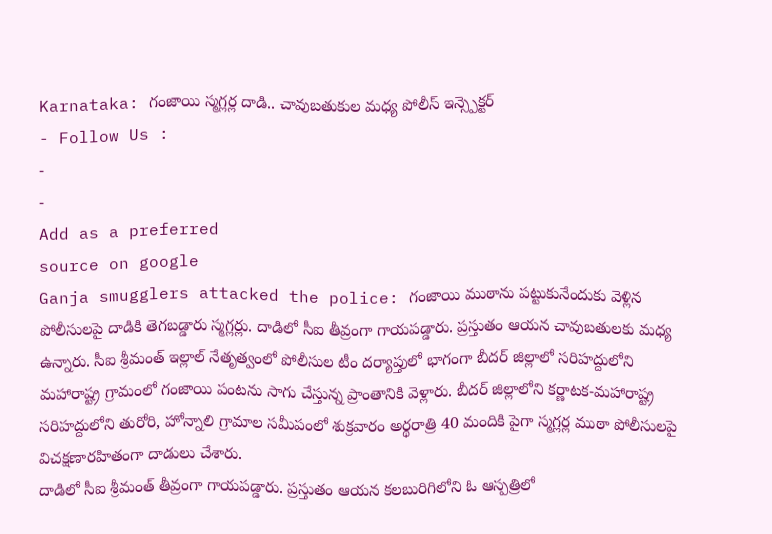Karnataka: గంజాయి స్మగ్లర్ల దాడి.. చావుబతుకుల మధ్య పోలీస్ ఇన్స్పెక్టర్
- Follow Us :
-
-
Add as a preferred
source on google
Ganja smugglers attacked the police: గంజాయి ముఠాను పట్టుకునేందుకు వెళ్లిన పోలీసులపై దాడికి తెగబడ్డారు స్మగ్లర్లు. దాడిలో సీఐ తీవ్రంగా గాయపడ్డారు. ప్రస్తుతం ఆయన చావుబతులకు మధ్య ఉన్నారు. సీఐ శ్రీమంత్ ఇల్లాల్ నేతృత్వంలో పోలీసుల టీం దర్యాప్తులో భాగంగా బీదర్ జిల్లాలో సరిహద్దులోని మహారాష్ట్ర గ్రామంలో గంజాయి పంటను సాగు చేస్తున్న ప్రాంతానికి వెళ్లారు. బీదర్ జిల్లాలోని కర్ణాటక-మహారాష్ట్ర సరిహద్దులోని తురోరి, హోన్నాలి గ్రామాల సమీపంలో శుక్రవారం అర్థరాత్రి 40 మందికి పైగా స్మగ్లర్ల ముఠా పోలీసులపై విచక్షణారహితంగా దాడులు చేశారు.
దాడిలో సీఐ శ్రీమంత్ తీవ్రంగా గాయపడ్డారు. ప్రస్తుతం ఆయన కలబురిగిలోని ఓ ఆస్పత్రిలో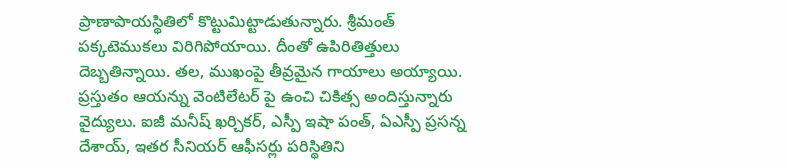ప్రాణాపాయస్థితిలో కొట్టుమిట్టాడుతున్నారు. శ్రీమంత్ పక్కటెముకలు విరిగిపోయాయి. దీంతో ఉపిరితిత్తులు దెబ్బతిన్నాయి. తల, ముఖంపై తీవ్రమైన గాయాలు అయ్యాయి. ప్రస్తుతం ఆయన్ను వెంటిలేటర్ పై ఉంచి చికిత్స అందిస్తున్నారు వైద్యులు. ఐజీ మనీష్ ఖర్చికర్, ఎస్పీ ఇషా పంత్, ఏఎస్పీ ప్రసన్న దేశాయ్, ఇతర సీనియర్ ఆఫీసర్లు పరిస్థితిని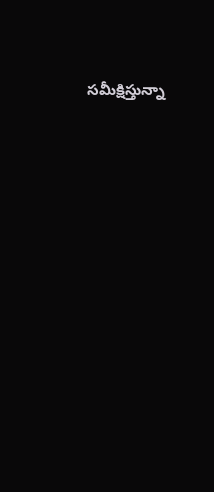సమీక్షిస్తున్నా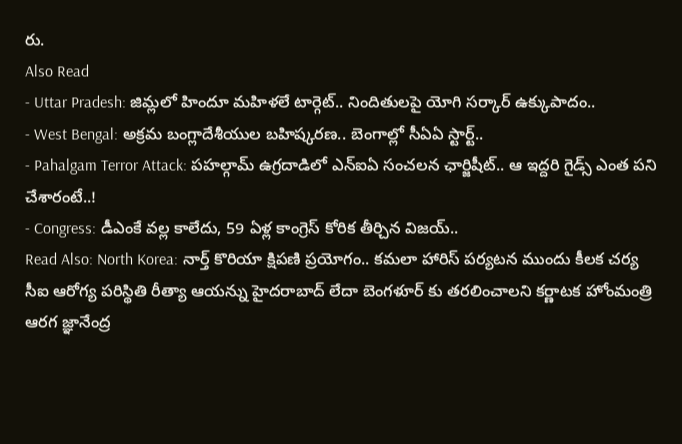రు.
Also Read
- Uttar Pradesh: జిమ్లలో హిందూ మహిళలే టార్గెట్.. నిందితులపై యోగి సర్కార్ ఉక్కుపాదం..
- West Bengal: అక్రమ బంగ్లాదేశీయుల బహిష్కరణ.. బెంగాల్లో సీఏఏ స్టార్ట్..
- Pahalgam Terror Attack: పహల్గామ్ ఉగ్రదాడిలో ఎన్ఐఏ సంచలన ఛార్జిషీట్.. ఆ ఇద్దరి గైడ్స్ ఎంత పని చేశారంటే..!
- Congress: డీఎంకే వల్ల కాలేదు, 59 ఏళ్ల కాంగ్రెస్ కోరిక తీర్చిన విజయ్..
Read Also: North Korea: నార్త్ కొరియా క్షిపణి ప్రయోగం.. కమలా హారిస్ పర్యటన ముందు కీలక చర్య
సీఐ ఆరోగ్య పరిస్థితి రీత్యా ఆయన్ను హైదరాబాద్ లేదా బెంగళూర్ కు తరలించాలని కర్ణాటక హోంమంత్రి ఆరగ జ్ఞానేంద్ర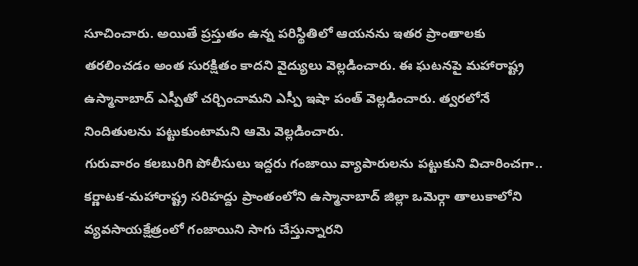సూచించారు. అయితే ప్రస్తుతం ఉన్న పరిస్థితిలో ఆయనను ఇతర ప్రాంతాలకు తరలించడం అంత సురక్షితం కాదని వైద్యులు వెల్లడించారు. ఈ ఘటనపై మహారాష్ట్ర ఉస్మానాబాద్ ఎస్పీతో చర్చించామని ఎస్పీ ఇషా పంత్ వెల్లడించారు. త్వరలోనే నిందితులను పట్టుకుంటామని ఆమె వెల్లడించారు.
గురువారం కలబురిగి పోలీసులు ఇద్దరు గంజాయి వ్యాపారులను పట్టుకుని విచారించగా.. కర్ణాటక-మహారాష్ట్ర సరిహద్దు ప్రాంతంలోని ఉస్మానాబాద్ జిల్లా ఒమెర్గా తాలుకాలోని వ్యవసాయక్షేత్రంలో గంజాయిని సాగు చేస్తున్నారని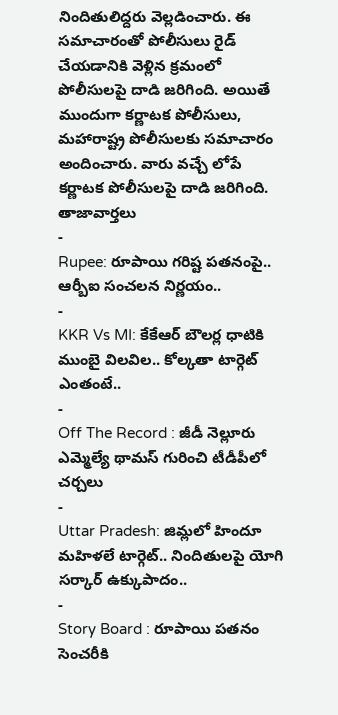నిందితులిద్దరు వెల్లడించారు. ఈ సమాచారంతో పోలీసులు రైడ్ చేయడానికి వెళ్లిన క్రమంలో పోలీసులపై దాడి జరిగింది. అయితే ముందుగా కర్ణాటక పోలీసులు, మహారాష్ట్ర పోలీసులకు సమాచారం అందించారు. వారు వచ్చే లోపే కర్ణాటక పోలీసులపై దాడి జరిగింది.
తాజావార్తలు
-
Rupee: రూపాయి గరిష్ట పతనంపై.. ఆర్బీఐ సంచలన నిర్ణయం..
-
KKR Vs MI: కేకేఆర్ బౌలర్ల ధాటికి ముంబై విలవిల.. కోల్కతా టార్గెట్ ఎంతంటే..
-
Off The Record : జీడీ నెల్లూరు ఎమ్మెల్యే థామస్ గురించి టీడీపీలో చర్చలు
-
Uttar Pradesh: జిమ్లలో హిందూ మహిళలే టార్గెట్.. నిందితులపై యోగి సర్కార్ ఉక్కుపాదం..
-
Story Board : రూపాయి పతనం సెంచరీకి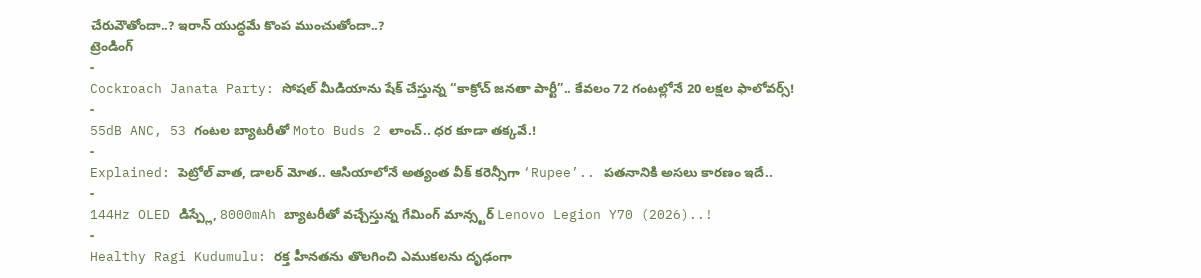చేరువౌతోందా..? ఇరాన్ యుద్ధమే కొంప ముంచుతోందా..?
ట్రెండింగ్
-
Cockroach Janata Party: సోషల్ మీడియాను షేక్ చేస్తున్న “కాక్రోచ్ జనతా పార్టీ”.. కేవలం 72 గంటల్లోనే 20 లక్షల ఫాలోవర్స్!
-
55dB ANC, 53 గంటల బ్యాటరీతో Moto Buds 2 లాంచ్.. ధర కూడా తక్కవే.!
-
Explained: పెట్రోల్ వాత, డాలర్ మోత.. ఆసియాలోనే అత్యంత వీక్ కరెన్సీగా ‘Rupee’.. పతనానికి అసలు కారణం ఇదే..
-
144Hz OLED డిస్ప్లే, 8000mAh బ్యాటరీతో వచ్చేస్తున్న గేమింగ్ మాన్స్టర్ Lenovo Legion Y70 (2026)..!
-
Healthy Ragi Kudumulu: రక్త హీనతను తొలగించి ఎముకలను దృఢంగా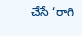చేసే ‘రాగి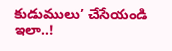కుడుములు’ చేసేయండి ఇలా..!